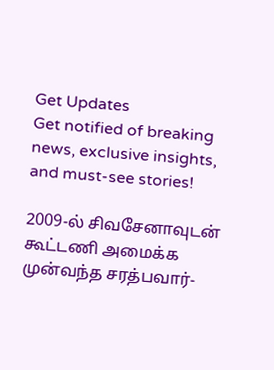Get Updates
Get notified of breaking news, exclusive insights, and must-see stories!

2009-ல் சிவசேனாவுடன் கூட்டணி அமைக்க முன்வந்த சரத்பவார்-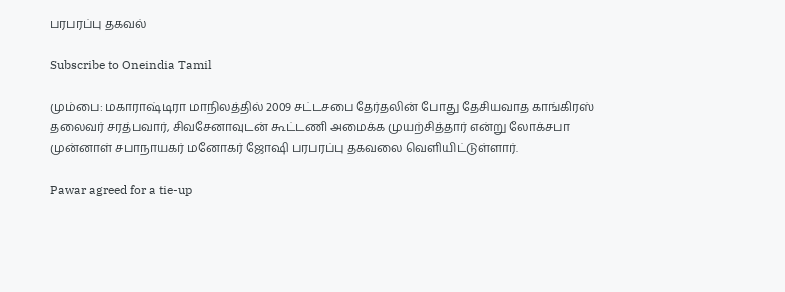பரபரப்பு தகவல்

Subscribe to Oneindia Tamil

மும்பை: மகாராஷ்டிரா மாநிலத்தில் 2009 சட்டசபை தேர்தலின் போது தேசியவாத காங்கிரஸ் தலைவர் சரத்பவார், சிவசேனாவுடன் கூட்டணி அமைக்க முயற்சித்தார் என்று லோக்சபா முன்னாள் சபாநாயகர் மனோகர் ஜோஷி பரபரப்பு தகவலை வெளியிட்டுள்ளார்.

Pawar agreed for a tie-up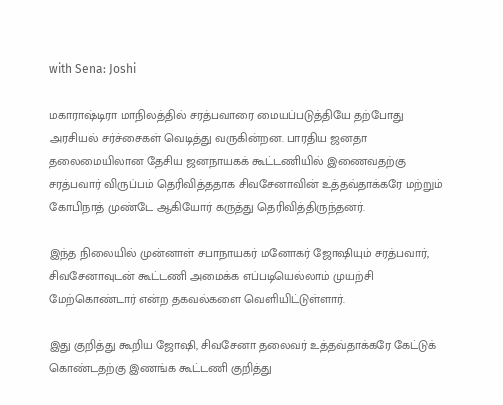with Sena: Joshi

மகாராஷ்டிரா மாநிலத்தில் சரத்பவாரை மையப்படுத்தியே தற்போது அரசியல் சர்ச்சைகள் வெடித்து வருகின்றன. பாரதிய ஜனதா தலைமையிலான தேசிய ஜனநாயகக் கூட்டணியில் இணைவதற்கு சரத்பவார் விருப்பம் தெரிவித்ததாக சிவசேனாவின் உத்தவ்தாக்கரே மற்றும் கோபிநாத் முண்டே ஆகியோர் கருத்து தெரிவித்திருந்தனர்.

இந்த நிலையில் முன்னாள் சபாநாயகர் மனோகர் ஜோஷியும் சரத்பவார், சிவசேனாவுடன் கூட்டணி அமைக்க எப்படியெல்லாம் முயற்சி மேற்கொண்டார் என்ற தகவல்களை வெளியிட்டுள்ளார்.

இது குறித்து கூறிய ஜோஷி, சிவசேனா தலைவர் உத்தவ்தாக்கரே கேட்டுக் கொண்டதற்கு இணங்க கூட்டணி குறித்து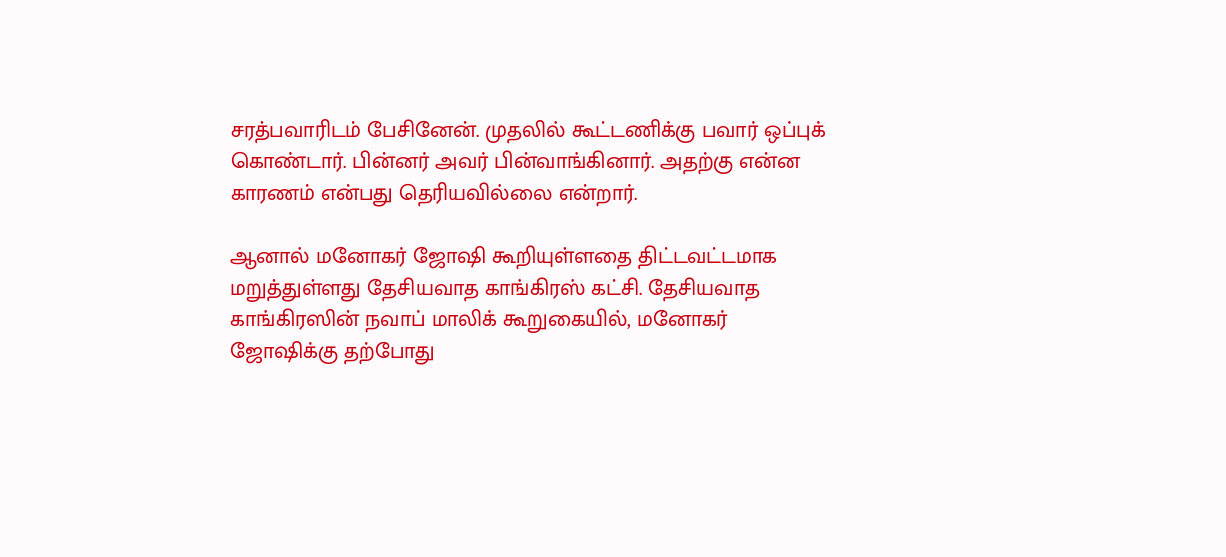சரத்பவாரிடம் பேசினேன். முதலில் கூட்டணிக்கு பவார் ஒப்புக் கொண்டார். பின்னர் அவர் பின்வாங்கினார். அதற்கு என்ன காரணம் என்பது தெரியவில்லை என்றார்.

ஆனால் மனோகர் ஜோஷி கூறியுள்ளதை திட்டவட்டமாக மறுத்துள்ளது தேசியவாத காங்கிரஸ் கட்சி. தேசியவாத காங்கிரஸின் நவாப் மாலிக் கூறுகையில், மனோகர் ஜோஷிக்கு தற்போது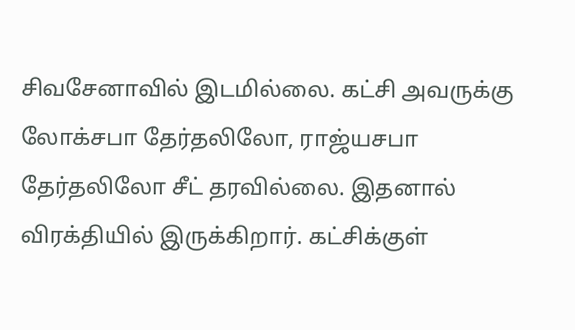சிவசேனாவில் இடமில்லை. கட்சி அவருக்கு லோக்சபா தேர்தலிலோ, ராஜ்யசபா தேர்தலிலோ சீட் தரவில்லை. இதனால் விரக்தியில் இருக்கிறார். கட்சிக்குள்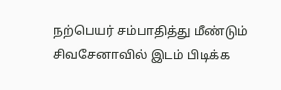நற்பெயர் சம்பாதித்து மீண்டும் சிவசேனாவில் இடம் பிடிக்க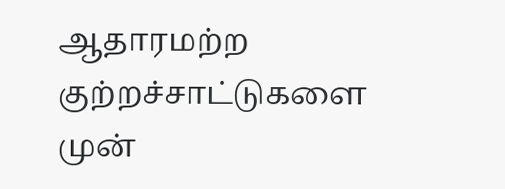ஆதாரமற்ற குற்றச்சாட்டுகளை முன்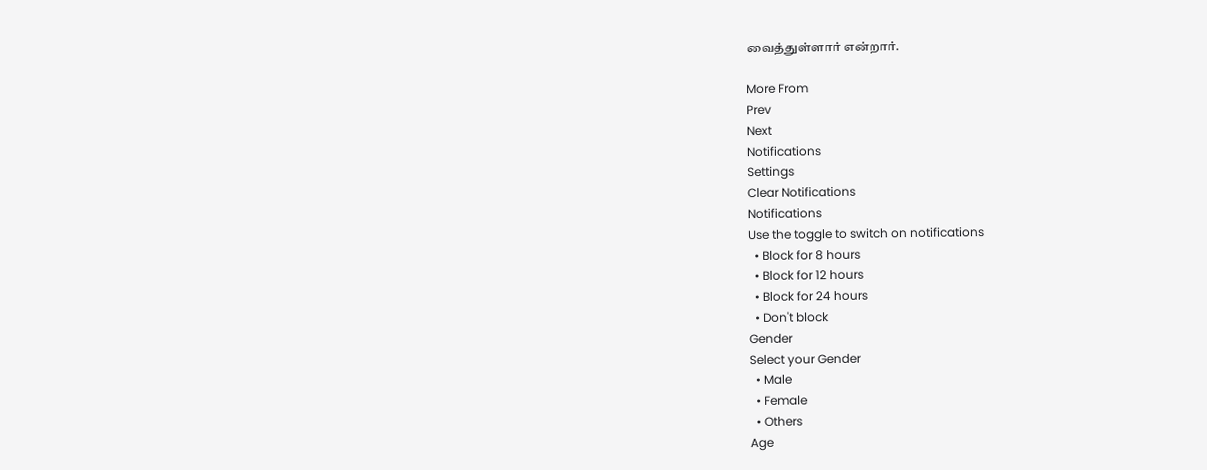வைத்துள்ளார் என்றார்.

More From
Prev
Next
Notifications
Settings
Clear Notifications
Notifications
Use the toggle to switch on notifications
  • Block for 8 hours
  • Block for 12 hours
  • Block for 24 hours
  • Don't block
Gender
Select your Gender
  • Male
  • Female
  • Others
Age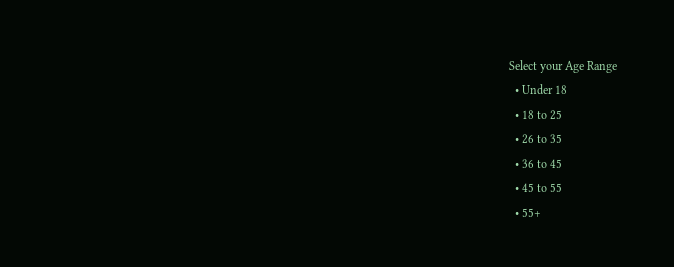Select your Age Range
  • Under 18
  • 18 to 25
  • 26 to 35
  • 36 to 45
  • 45 to 55
  • 55+